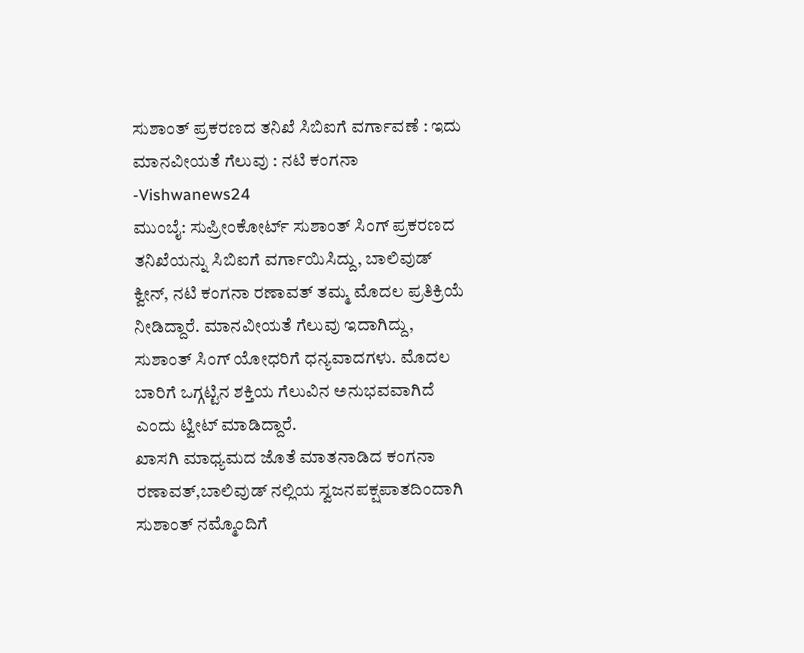ಸುಶಾಂತ್ ಪ್ರಕರಣದ ತನಿಖೆ ಸಿಬಿಐಗೆ ವರ್ಗಾವಣೆ : ಇದು ಮಾನವೀಯತೆ ಗೆಲುವು : ನಟಿ ಕಂಗನಾ -Vishwanews24
ಮುಂಬೈ: ಸುಪ್ರೀಂಕೋರ್ಟ್ ಸುಶಾಂತ್ ಸಿಂಗ್ ಪ್ರಕರಣದ ತನಿಖೆಯನ್ನು ಸಿಬಿಐಗೆ ವರ್ಗಾಯಿಸಿದ್ದು, ಬಾಲಿವುಡ್ ಕ್ವೀನ್, ನಟಿ ಕಂಗನಾ ರಣಾವತ್ ತಮ್ಮ ಮೊದಲ ಪ್ರತಿಕ್ರಿಯೆ ನೀಡಿದ್ದಾರೆ. ಮಾನವೀಯತೆ ಗೆಲುವು ಇದಾಗಿದ್ದು, ಸುಶಾಂತ್ ಸಿಂಗ್ ಯೋಧರಿಗೆ ಧನ್ಯವಾದಗಳು. ಮೊದಲ ಬಾರಿಗೆ ಒಗ್ಗಟ್ಟಿನ ಶಕ್ತಿಯ ಗೆಲುವಿನ ಅನುಭವವಾಗಿದೆ ಎಂದು ಟ್ವೀಟ್ ಮಾಡಿದ್ದಾರೆ.
ಖಾಸಗಿ ಮಾಧ್ಯಮದ ಜೊತೆ ಮಾತನಾಡಿದ ಕಂಗನಾ ರಣಾವತ್,ಬಾಲಿವುಡ್ ನಲ್ಲಿಯ ಸ್ವಜನಪಕ್ಷಪಾತದಿಂದಾಗಿ ಸುಶಾಂತ್ ನಮ್ಮೊಂದಿಗೆ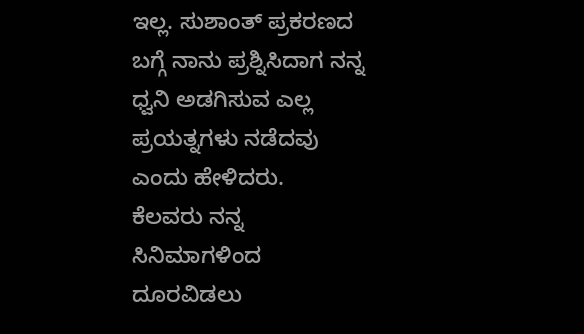ಇಲ್ಲ. ಸುಶಾಂತ್ ಪ್ರಕರಣದ ಬಗ್ಗೆ ನಾನು ಪ್ರಶ್ನಿಸಿದಾಗ ನನ್ನ ಧ್ವನಿ ಅಡಗಿಸುವ ಎಲ್ಲ ಪ್ರಯತ್ನಗಳು ನಡೆದವು ಎಂದು ಹೇಳಿದರು.
ಕೆಲವರು ನನ್ನ ಸಿನಿಮಾಗಳಿಂದ ದೂರವಿಡಲು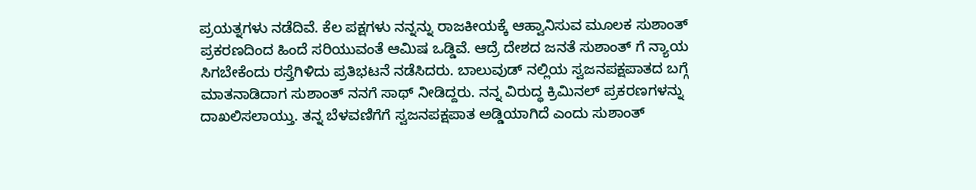ಪ್ರಯತ್ನಗಳು ನಡೆದಿವೆ. ಕೆಲ ಪಕ್ಷಗಳು ನನ್ನನ್ನು ರಾಜಕೀಯಕ್ಕೆ ಆಹ್ವಾನಿಸುವ ಮೂಲಕ ಸುಶಾಂತ್ ಪ್ರಕರಣದಿಂದ ಹಿಂದೆ ಸರಿಯುವಂತೆ ಆಮಿಷ ಒಡ್ಡಿವೆ. ಆದ್ರೆ ದೇಶದ ಜನತೆ ಸುಶಾಂತ್ ಗೆ ನ್ಯಾಯ ಸಿಗಬೇಕೆಂದು ರಸ್ತೆಗಿಳಿದು ಪ್ರತಿಭಟನೆ ನಡೆಸಿದರು. ಬಾಲುವುಡ್ ನಲ್ಲಿಯ ಸ್ವಜನಪಕ್ಷಪಾತದ ಬಗ್ಗೆ ಮಾತನಾಡಿದಾಗ ಸುಶಾಂತ್ ನನಗೆ ಸಾಥ್ ನೀಡಿದ್ದರು. ನನ್ನ ವಿರುದ್ಧ ಕ್ರಿಮಿನಲ್ ಪ್ರಕರಣಗಳನ್ನು ದಾಖಲಿಸಲಾಯ್ತು. ತನ್ನ ಬೆಳವಣಿಗೆಗೆ ಸ್ವಜನಪಕ್ಷಪಾತ ಅಡ್ಡಿಯಾಗಿದೆ ಎಂದು ಸುಶಾಂತ್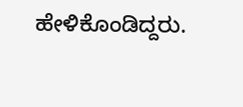ಹೇಳಿಕೊಂಡಿದ್ದರು.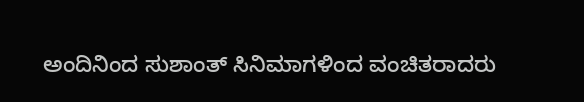ಅಂದಿನಿಂದ ಸುಶಾಂತ್ ಸಿನಿಮಾಗಳಿಂದ ವಂಚಿತರಾದರು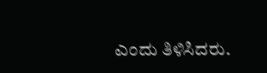ಎಂದು ತಿಳಿಸಿದರು.